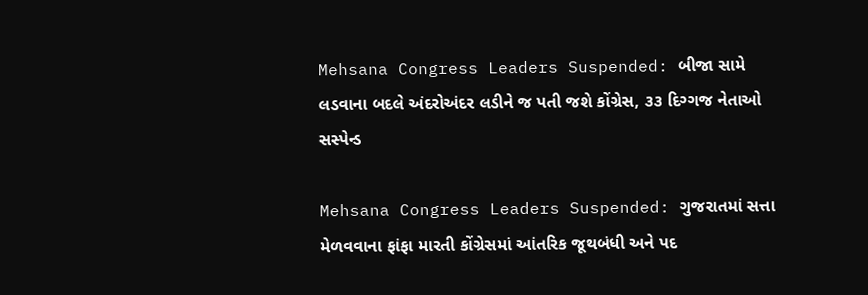Mehsana Congress Leaders Suspended: બીજા સામે લડવાના બદલે અંદરોઅંદર લડીને જ પતી જશે કોંગ્રેસ, ૩૩ દિગ્ગજ નેતાઓ સસ્પેન્ડ

Mehsana Congress Leaders Suspended: ગુજરાતમાં સત્તા મેળવવાના ફાંફા મારતી કોંગ્રેસમાં આંતરિક જૂથબંધી અને પદ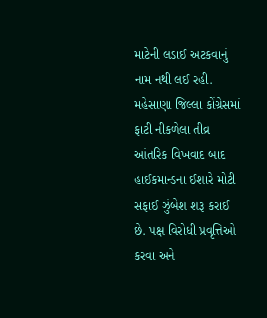માટેની લડાઈ અટકવાનું નામ નથી લઈ રહી. મહેસાણા જિલ્લા કોંગ્રેસમાં ફાટી નીકળેલા તીવ્ર આંતરિક વિખવાદ બાદ હાઈકમાન્ડના ઈશારે મોટી સફાઈ ઝુંબેશ શરૂ કરાઈ છે. પક્ષ વિરોધી પ્રવૃત્તિઓ કરવા અને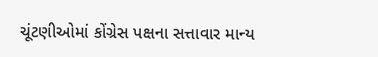ચૂંટણીઓમાં કોંગ્રેસ પક્ષના સત્તાવાર માન્ય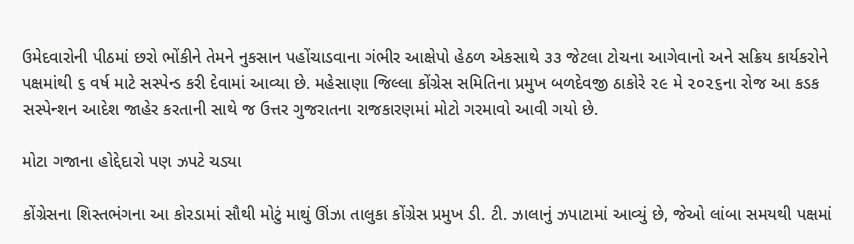ઉમેદવારોની પીઠમાં છરો ભોંકીને તેમને નુકસાન પહોંચાડવાના ગંભીર આક્ષેપો હેઠળ એકસાથે ૩૩ જેટલા ટોચના આગેવાનો અને સક્રિય કાર્યકરોને પક્ષમાંથી ૬ વર્ષ માટે સસ્પેન્ડ કરી દેવામાં આવ્યા છે. મહેસાણા જિલ્લા કોંગ્રેસ સમિતિના પ્રમુખ બળદેવજી ઠાકોરે ૨૯ મે ૨૦૨૬ના રોજ આ કડક સસ્પેન્શન આદેશ જાહેર કરતાની સાથે જ ઉત્તર ગુજરાતના રાજકારણમાં મોટો ગરમાવો આવી ગયો છે.

મોટા ગજાના હોદ્દેદારો પણ ઝપટે ચડ્યા

કોંગ્રેસના શિસ્તભંગના આ કોરડામાં સૌથી મોટું માથું ઊંઝા તાલુકા કોંગ્રેસ પ્રમુખ ડી. ટી. ઝાલાનું ઝપાટામાં આવ્યું છે, જેઓ લાંબા સમયથી પક્ષમાં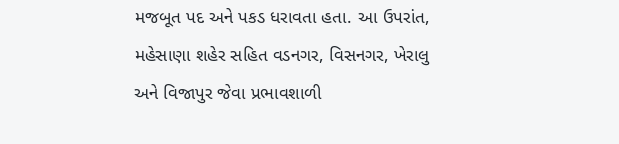મજબૂત પદ અને પકડ ધરાવતા હતા. આ ઉપરાંત, મહેસાણા શહેર સહિત વડનગર, વિસનગર, ખેરાલુ અને વિજાપુર જેવા પ્રભાવશાળી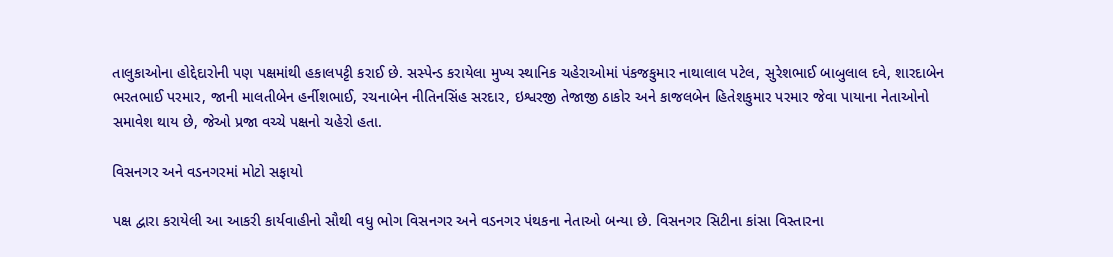તાલુકાઓના હોદ્દેદારોની પણ પક્ષમાંથી હકાલપટ્ટી કરાઈ છે. સસ્પેન્ડ કરાયેલા મુખ્ય સ્થાનિક ચહેરાઓમાં પંકજકુમાર નાથાલાલ પટેલ, સુરેશભાઈ બાબુલાલ દવે, શારદાબેન ભરતભાઈ પરમાર, જાની માલતીબેન હર્નીશભાઈ, રચનાબેન નીતિનસિંહ સરદાર, ઇશ્વરજી તેજાજી ઠાકોર અને કાજલબેન હિતેશકુમાર પરમાર જેવા પાયાના નેતાઓનો સમાવેશ થાય છે, જેઓ પ્રજા વચ્ચે પક્ષનો ચહેરો હતા.

વિસનગર અને વડનગરમાં મોટો સફાયો

પક્ષ દ્વારા કરાયેલી આ આકરી કાર્યવાહીનો સૌથી વધુ ભોગ વિસનગર અને વડનગર પંથકના નેતાઓ બન્યા છે. વિસનગર સિટીના કાંસા વિસ્તારના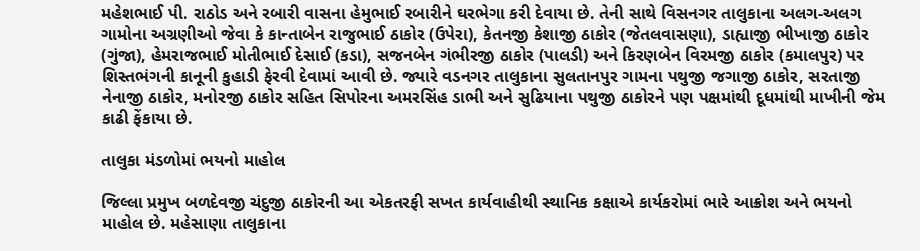મહેશભાઈ પી. રાઠોડ અને રબારી વાસના હેમુભાઈ રબારીને ઘરભેગા કરી દેવાયા છે. તેની સાથે વિસનગર તાલુકાના અલગ-અલગ ગામોના અગ્રણીઓ જેવા કે કાન્તાબેન રાજુભાઈ ઠાકોર (ઉપેરા), કેતનજી કેશાજી ઠાકોર (જેતલવાસણા), ડાહ્યાજી ભીખાજી ઠાકોર (ગુંજા), હેમરાજભાઈ મોતીભાઈ દેસાઈ (કડા), સજનબેન ગંભીરજી ઠાકોર (પાલડી) અને કિરણબેન વિરમજી ઠાકોર (કમાલપુર) પર શિસ્તભંગની કાનૂની કુહાડી ફેરવી દેવામાં આવી છે. જ્યારે વડનગર તાલુકાના સુલતાનપુર ગામના પથુજી જગાજી ઠાકોર, સરતાજી નેનાજી ઠાકોર, મનોરજી ઠાકોર સહિત સિપોરના અમરસિંહ ડાભી અને સુઢિયાના પથુજી ઠાકોરને પણ પક્ષમાંથી દૂધમાંથી માખીની જેમ કાઢી ફેંકાયા છે.

તાલુકા મંડળોમાં ભયનો માહોલ

જિલ્લા પ્રમુખ બળદેવજી ચંદુજી ઠાકોરની આ એકતરફી સખત કાર્યવાહીથી સ્થાનિક કક્ષાએ કાર્યકરોમાં ભારે આક્રોશ અને ભયનો માહોલ છે. મહેસાણા તાલુકાના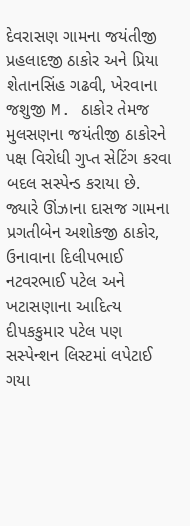દેવરાસણ ગામના જયંતીજી પ્રહલાદજી ઠાકોર અને પ્રિયા શેતાનસિંહ ગઢવી, ખેરવાના જશુજી M. ઠાકોર તેમજ મુલસણના જયંતીજી ઠાકોરને પક્ષ વિરોધી ગુપ્ત સેટિંગ કરવા બદલ સસ્પેન્ડ કરાયા છે. જ્યારે ઊંઝાના દાસજ ગામના પ્રગતીબેન અશોકજી ઠાકોર, ઉનાવાના દિલીપભાઈ નટવરભાઈ પટેલ અને ખટાસણાના આદિત્ય દીપકકુમાર પટેલ પણ સસ્પેન્શન લિસ્ટમાં લપેટાઈ ગયા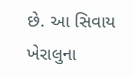છે. આ સિવાય ખેરાલુના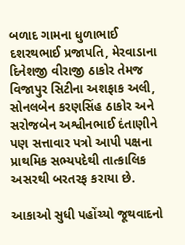બળાદ ગામના ધુળાભાઈ દશરથભાઈ પ્રજાપતિ, મેરવાડાના દિનેશજી વીરાજી ઠાકોર તેમજ વિજાપુર સિટીના અશફાક અલી, સોનલબેન કરણસિંહ ઠાકોર અને સરોજબેન અશ્વીનભાઈ દંતાણીને પણ સત્તાવાર પત્રો આપી પક્ષના પ્રાથમિક સભ્યપદેથી તાત્કાલિક અસરથી બરતરફ કરાયા છે.

આકાઓ સુધી પહોંચ્યો જૂથવાદનો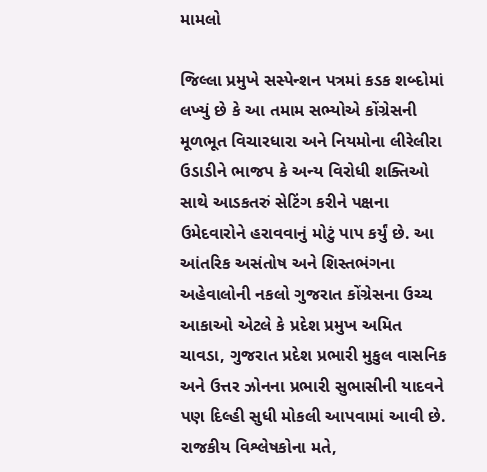મામલો

જિલ્લા પ્રમુખે સસ્પેન્શન પત્રમાં કડક શબ્દોમાં લખ્યું છે કે આ તમામ સભ્યોએ કોંગ્રેસની મૂળભૂત વિચારધારા અને નિયમોના લીરેલીરા ઉડાડીને ભાજપ કે અન્ય વિરોધી શક્તિઓ સાથે આડકતરું સેટિંગ કરીને પક્ષના ઉમેદવારોને હરાવવાનું મોટું પાપ કર્યું છે. આ આંતરિક અસંતોષ અને શિસ્તભંગના અહેવાલોની નકલો ગુજરાત કોંગ્રેસના ઉચ્ચ આકાઓ એટલે કે પ્રદેશ પ્રમુખ અમિત ચાવડા, ગુજરાત પ્રદેશ પ્રભારી મુકુલ વાસનિક અને ઉત્તર ઝોનના પ્રભારી સુભાસીની યાદવને પણ દિલ્હી સુધી મોકલી આપવામાં આવી છે. રાજકીય વિશ્લેષકોના મતે,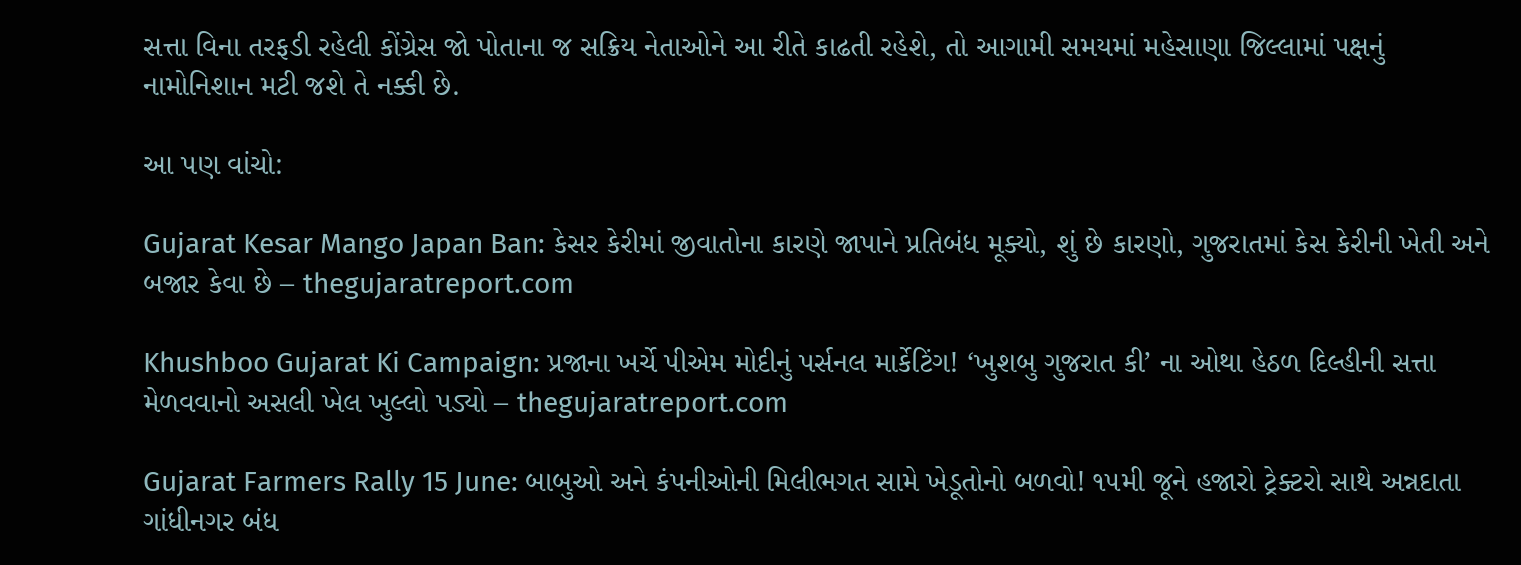સત્તા વિના તરફડી રહેલી કોંગ્રેસ જો પોતાના જ સક્રિય નેતાઓને આ રીતે કાઢતી રહેશે, તો આગામી સમયમાં મહેસાણા જિલ્લામાં પક્ષનું નામોનિશાન મટી જશે તે નક્કી છે.

આ પણ વાંચો:

Gujarat Kesar Mango Japan Ban: કેસર કેરીમાં જીવાતોના કારણે જાપાને પ્રતિબંધ મૂક્યો, શું છે કારણો, ગુજરાતમાં કેસ કેરીની ખેતી અને બજાર કેવા છે – thegujaratreport.com

Khushboo Gujarat Ki Campaign: પ્રજાના ખર્ચે પીએમ મોદીનું પર્સનલ માર્કેટિંગ! ‘ખુશબુ ગુજરાત કી’ ના ઓથા હેઠળ દિલ્હીની સત્તા મેળવવાનો અસલી ખેલ ખુલ્લો પડ્યો – thegujaratreport.com

Gujarat Farmers Rally 15 June: બાબુઓ અને કંપનીઓની મિલીભગત સામે ખેડૂતોનો બળવો! ૧૫મી જૂને હજારો ટ્રેક્ટરો સાથે અન્નદાતા ગાંધીનગર બંધ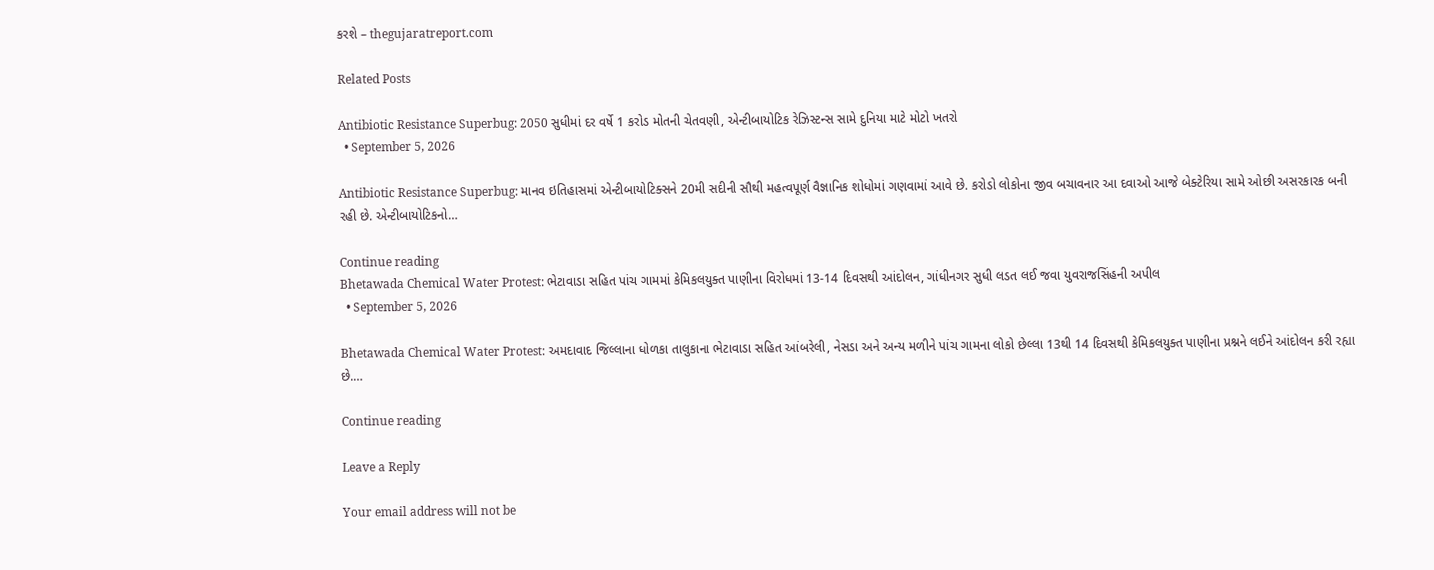કરશે – thegujaratreport.com

Related Posts

Antibiotic Resistance Superbug: 2050 સુધીમાં દર વર્ષે 1 કરોડ મોતની ચેતવણી, એન્ટીબાયોટિક રેઝિસ્ટન્સ સામે દુનિયા માટે મોટો ખતરો
  • September 5, 2026

Antibiotic Resistance Superbug: માનવ ઇતિહાસમાં એન્ટીબાયોટિક્સને 20મી સદીની સૌથી મહત્વપૂર્ણ વૈજ્ઞાનિક શોધોમાં ગણવામાં આવે છે. કરોડો લોકોના જીવ બચાવનાર આ દવાઓ આજે બેક્ટેરિયા સામે ઓછી અસરકારક બની રહી છે. એન્ટીબાયોટિકનો…

Continue reading
Bhetawada Chemical Water Protest: ભેટાવાડા સહિત પાંચ ગામમાં કેમિકલયુક્ત પાણીના વિરોધમાં 13-14 દિવસથી આંદોલન, ગાંધીનગર સુધી લડત લઈ જવા યુવરાજસિંહની અપીલ
  • September 5, 2026

Bhetawada Chemical Water Protest: અમદાવાદ જિલ્લાના ધોળકા તાલુકાના ભેટાવાડા સહિત આંબરેલી, નેસડા અને અન્ય મળીને પાંચ ગામના લોકો છેલ્લા 13થી 14 દિવસથી કેમિકલયુક્ત પાણીના પ્રશ્નને લઈને આંદોલન કરી રહ્યા છે.…

Continue reading

Leave a Reply

Your email address will not be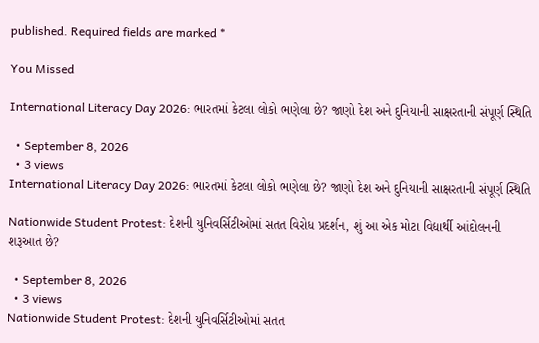published. Required fields are marked *

You Missed

International Literacy Day 2026: ભારતમાં કેટલા લોકો ભણેલા છે? જાણો દેશ અને દુનિયાની સાક્ષરતાની સંપૂર્ણ સ્થિતિ

  • September 8, 2026
  • 3 views
International Literacy Day 2026: ભારતમાં કેટલા લોકો ભણેલા છે? જાણો દેશ અને દુનિયાની સાક્ષરતાની સંપૂર્ણ સ્થિતિ

Nationwide Student Protest: દેશની યુનિવર્સિટીઓમાં સતત વિરોધ પ્રદર્શન, શું આ એક મોટા વિદ્યાર્થી આંદોલનની શરૂઆત છે?

  • September 8, 2026
  • 3 views
Nationwide Student Protest: દેશની યુનિવર્સિટીઓમાં સતત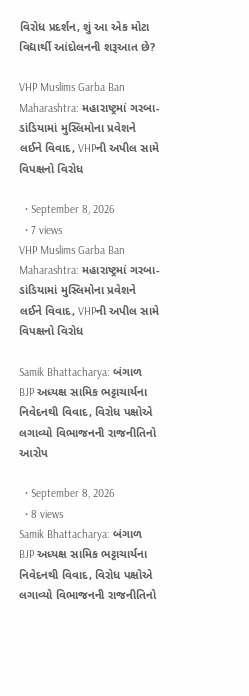વિરોધ પ્રદર્શન, શું આ એક મોટા વિદ્યાર્થી આંદોલનની શરૂઆત છે?

VHP Muslims Garba Ban Maharashtra: મહારાષ્ટ્રમાં ગરબા-ડાંડિયામાં મુસ્લિમોના પ્રવેશને લઈને વિવાદ, VHPની અપીલ સામે વિપક્ષનો વિરોધ

  • September 8, 2026
  • 7 views
VHP Muslims Garba Ban Maharashtra: મહારાષ્ટ્રમાં ગરબા-ડાંડિયામાં મુસ્લિમોના પ્રવેશને લઈને વિવાદ, VHPની અપીલ સામે વિપક્ષનો વિરોધ

Samik Bhattacharya: બંગાળ BJP અધ્યક્ષ સામિક ભટ્ટાચાર્યના નિવેદનથી વિવાદ, વિરોધ પક્ષોએ લગાવ્યો વિભાજનની રાજનીતિનો આરોપ

  • September 8, 2026
  • 8 views
Samik Bhattacharya: બંગાળ BJP અધ્યક્ષ સામિક ભટ્ટાચાર્યના નિવેદનથી વિવાદ, વિરોધ પક્ષોએ લગાવ્યો વિભાજનની રાજનીતિનો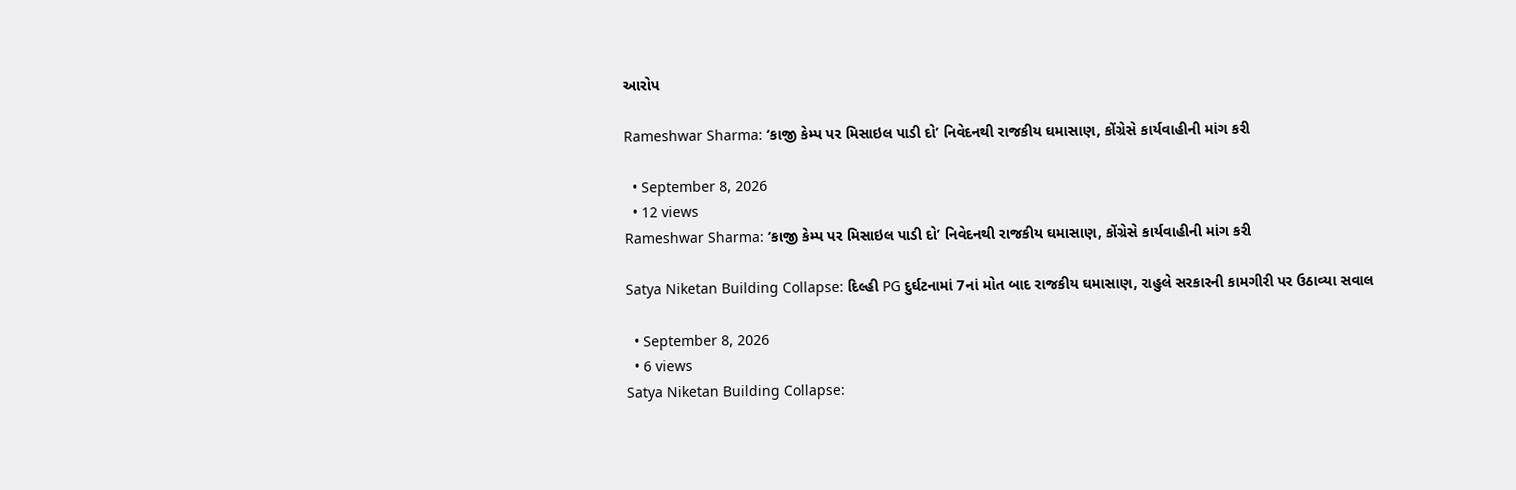આરોપ

Rameshwar Sharma: ‘કાજી કેમ્પ પર મિસાઇલ પાડી દો’ નિવેદનથી રાજકીય ઘમાસાણ, કોંગ્રેસે કાર્યવાહીની માંગ કરી

  • September 8, 2026
  • 12 views
Rameshwar Sharma: ‘કાજી કેમ્પ પર મિસાઇલ પાડી દો’ નિવેદનથી રાજકીય ઘમાસાણ, કોંગ્રેસે કાર્યવાહીની માંગ કરી

Satya Niketan Building Collapse: દિલ્હી PG દુર્ઘટનામાં 7નાં મોત બાદ રાજકીય ઘમાસાણ, રાહુલે સરકારની કામગીરી પર ઉઠાવ્યા સવાલ

  • September 8, 2026
  • 6 views
Satya Niketan Building Collapse: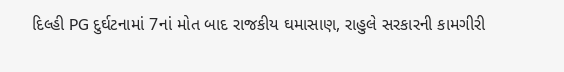દિલ્હી PG દુર્ઘટનામાં 7નાં મોત બાદ રાજકીય ઘમાસાણ, રાહુલે સરકારની કામગીરી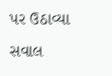પર ઉઠાવ્યા સવાલ